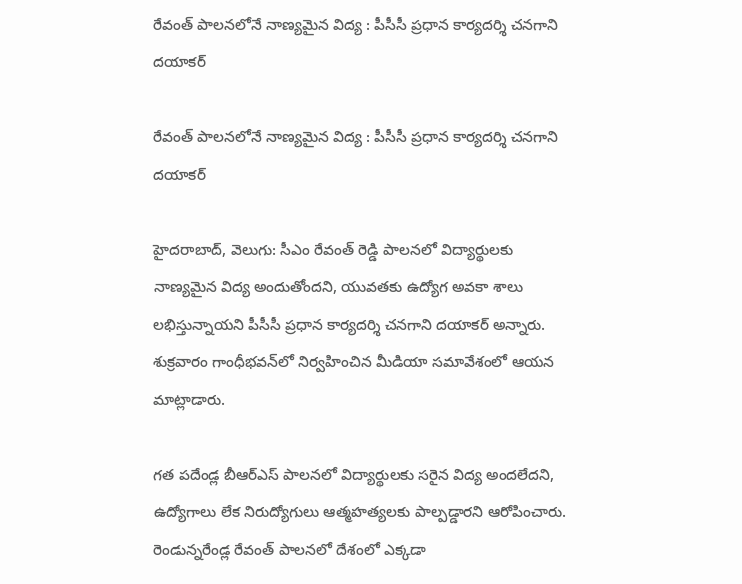రేవంత్‌‌ పాలనలోనే నాణ్యమైన విద్య : పీసీసీ ప్రధాన కార్యదర్శి చనగాని దయాకర్

రేవంత్‌‌ పాలనలోనే నాణ్యమైన విద్య : పీసీసీ ప్రధాన కార్యదర్శి చనగాని దయాకర్

హైదరాబాద్‌‌, వెలుగు: సీఎం రేవంత్‌‌ రెడ్డి పాలనలో విద్యార్థులకు నాణ్యమైన విద్య అందుతోందని, యువతకు ఉద్యోగ అవకా శాలు లభిస్తున్నాయని పీసీసీ ప్రధాన కార్యదర్శి చనగాని దయాకర్‌‌ అన్నారు. శుక్రవారం గాంధీభవన్‌‌లో నిర్వహించిన మీడియా సమావేశంలో ఆయన మాట్లాడారు.

గత పదేండ్ల బీఆర్‌‌ఎస్‌‌ పాలనలో విద్యార్థులకు సరైన విద్య అందలేదని, ఉద్యోగాలు లేక నిరుద్యోగులు ఆత్మహత్యలకు పాల్పడ్డారని ఆరోపించారు. రెండున్నరేండ్ల రేవంత్‌‌ పాలనలో దేశంలో ఎక్కడా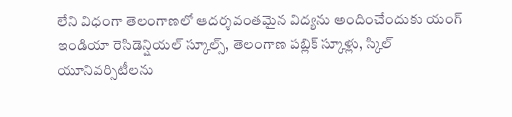లేని విధంగా తెలంగాణలో ఆదర్శవంతమైన విద్యను అందించేందుకు యంగ్‌‌ ఇండియా రెసిడెన్షియల్‌‌ స్కూల్స్‌‌, తెలంగాణ పబ్లిక్‌‌ స్కూళ్లు, స్కిల్‌‌ యూనివర్సిటీలను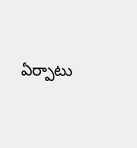ఏర్పాటు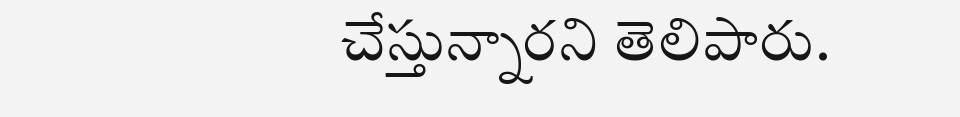చేస్తున్నారని తెలిపారు.